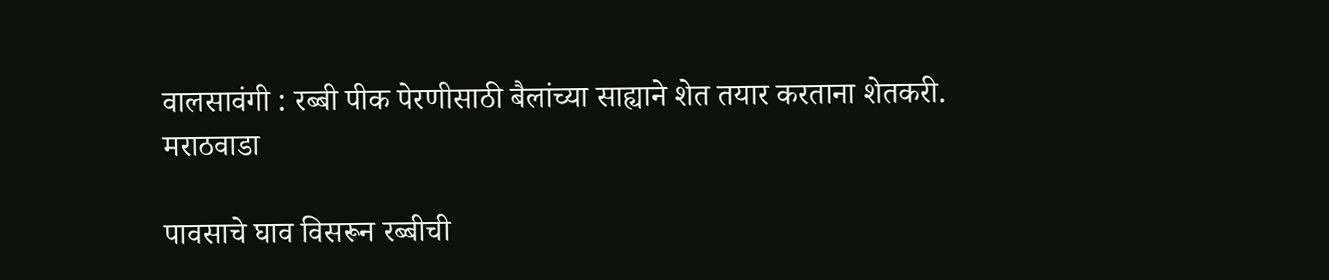वालसावंगी : रब्बी पीक पेरणीसाठी बैलांच्या साह्याने शेत तयार करताना शेतकरी.
मराठवाडा

पावसाचे घाव विसरून रब्बीची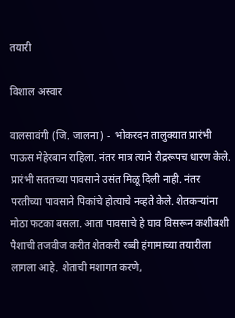तयारी

विशाल अस्वार

वालसावंगी (जि. जालना) -  भोकरदन तालुक्‍यात प्रारंभी पाऊस मेहेरबान राहिला. नंतर मात्र त्याने रौद्ररूपच धारण केले. प्रारंभी सततच्या पावसाने उसंत मिळू दिली नाही. नंतर परतीच्या पावसाने पिकांचे होत्याचे नव्हते केले. शेतकऱ्यांना मोठा फटका बसला. आता पावसाचे हे घाव विसरून कशीबशी पैशाची तजवीज करीत शेतकरी रब्बी हंगामाच्या तयारीला लागला आहे. शेताची मशागत करणे,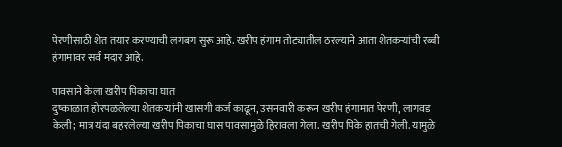पेरणीसाठी शेत तयार करण्याची लगबग सुरू आहे. खरीप हंगाम तोट्यातील ठरल्याने आता शेतकऱ्यांची रब्बी हंगामावर सर्व मदार आहे.

पावसाने केला खरीप पिकाचा घात
दुष्काळात होरपळलेल्या शेतकऱ्यांनी खासगी कर्ज काढून, उसनवारी करून खरीप हंगामात पेरणी, लागवड केली; मात्र यंदा बहरलेल्या खरीप पिकाचा घास पावसामुळे हिरावला गेला. खरीप पिके हातची गेली. यामुळे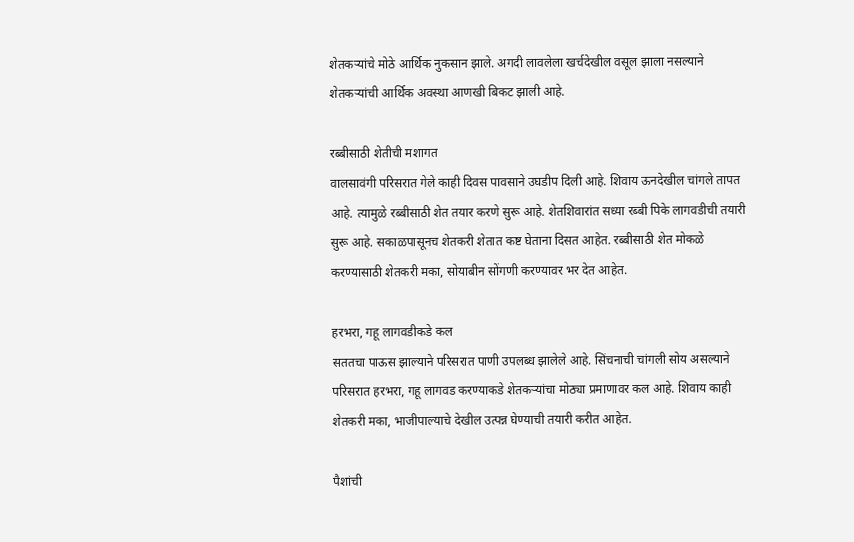शेतकऱ्यांचे मोठे आर्थिक नुकसान झाले. अगदी लावलेला खर्चदेखील वसूल झाला नसल्याने शेतकऱ्यांची आर्थिक अवस्था आणखी बिकट झाली आहे.

रब्बीसाठी शेतीची मशागत
वालसावंगी परिसरात गेले काही दिवस पावसाने उघडीप दिली आहे. शिवाय ऊनदेखील चांगले तापत आहे. त्यामुळे रब्बीसाठी शेत तयार करणे सुरू आहे. शेतशिवारांत सध्या रब्बी पिके लागवडीची तयारी सुरू आहे. सकाळपासूनच शेतकरी शेतात कष्ट घेताना दिसत आहेत. रब्बीसाठी शेत मोकळे करण्यासाठी शेतकरी मका, सोयाबीन सोंगणी करण्यावर भर देत आहेत.

हरभरा, गहू लागवडीकडे कल
सततचा पाऊस झाल्याने परिसरात पाणी उपलब्ध झालेले आहे. सिंचनाची चांगली सोय असल्याने परिसरात हरभरा, गहू लागवड करण्याकडे शेतकऱ्यांचा मोठ्या प्रमाणावर कल आहे. शिवाय काही शेतकरी मका, भाजीपाल्याचे देखील उत्पन्न घेण्याची तयारी करीत आहेत.

पैशांची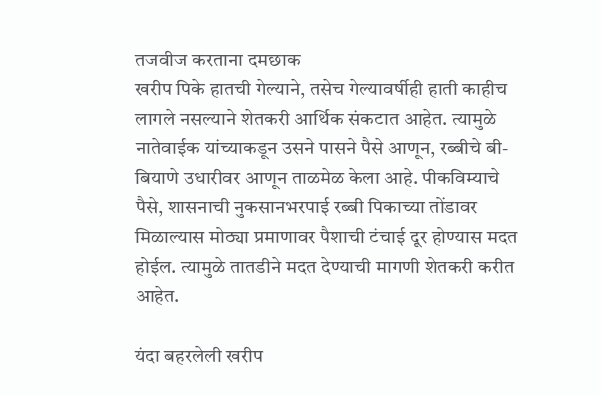तजवीज करताना दमछाक
खरीप पिके हातची गेल्याने, तसेच गेल्यावर्षीही हाती काहीच लागले नसल्याने शेतकरी आर्थिक संकटात आहेत. त्यामुळे नातेवाईक यांच्याकडून उसने पासने पैसे आणून, रब्बीचे बी-बियाणे उधारीवर आणून ताळमेळ केला आहे. पीकविम्याचे पैसे, शासनाची नुकसानभरपाई रब्बी पिकाच्या तोंडावर मिळाल्यास मोठ्या प्रमाणावर पैशाची टंचाई दूर होण्यास मदत होईल. त्यामुळे तातडीने मदत देण्याची मागणी शेतकरी करीत आहेत.

यंदा बहरलेली खरीप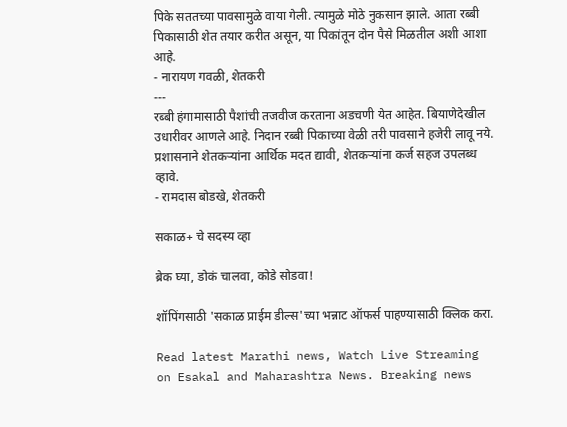पिके सततच्या पावसामुळे वाया गेली. त्यामुळे मोठे नुकसान झाले. आता रब्बी पिकासाठी शेत तयार करीत असून, या पिकांतून दोन पैसे मिळतील अशी आशा आहे.
- नारायण गवळी, शेतकरी
---
रब्बी हंगामासाठी पैशांची तजवीज करताना अडचणी येत आहेत. बियाणेदेखील उधारीवर आणले आहे. निदान रब्बी पिकाच्या वेळी तरी पावसाने हजेरी लावू नये. प्रशासनाने शेतकऱ्यांना आर्थिक मदत द्यावी, शेतकऱ्यांना कर्ज सहज उपलब्ध व्हावे.
- रामदास बोडखे, शेतकरी

सकाळ+ चे सदस्य व्हा

ब्रेक घ्या, डोकं चालवा, कोडे सोडवा!

शॉपिंगसाठी 'सकाळ प्राईम डील्स'च्या भन्नाट ऑफर्स पाहण्यासाठी क्लिक करा.

Read latest Marathi news, Watch Live Streaming on Esakal and Maharashtra News. Breaking news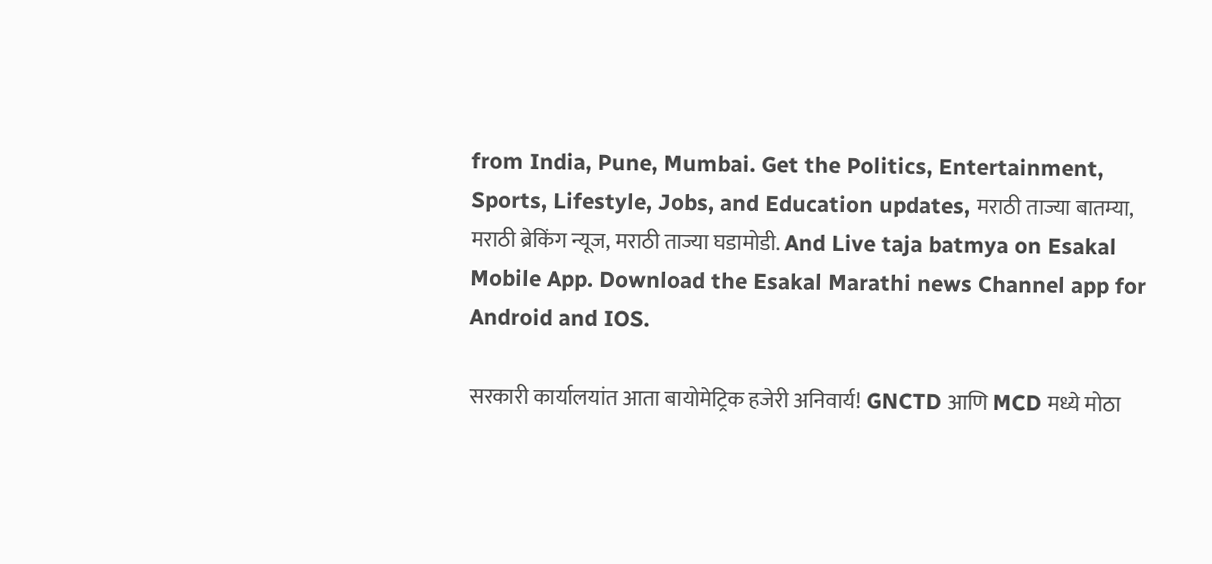from India, Pune, Mumbai. Get the Politics, Entertainment, Sports, Lifestyle, Jobs, and Education updates, मराठी ताज्या बातम्या, मराठी ब्रेकिंग न्यूज, मराठी ताज्या घडामोडी. And Live taja batmya on Esakal Mobile App. Download the Esakal Marathi news Channel app for Android and IOS.

सरकारी कार्यालयांत आता बायोमेट्रिक हजेरी अनिवार्य! GNCTD आणि MCD मध्ये मोठा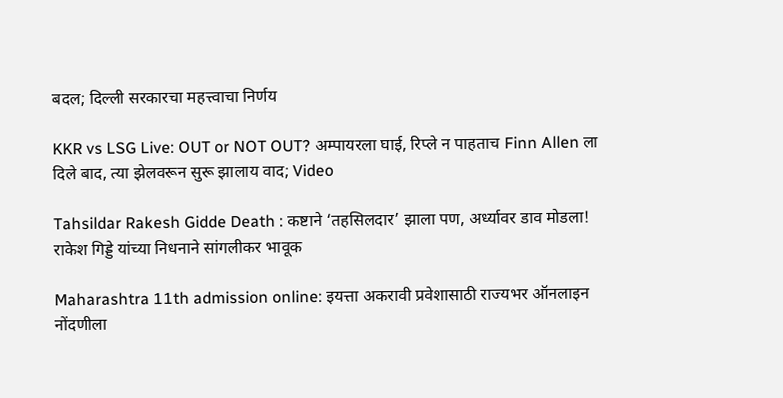बदल; दिल्ली सरकारचा महत्त्वाचा निर्णय

KKR vs LSG Live: OUT or NOT OUT? अम्पायरला घाई, रिप्ले न पाहताच Finn Allen ला दिले बाद, त्या झेलवरून सुरू झालाय वाद; Video

Tahsildar Rakesh Gidde Death : कष्टाने ‘तहसिलदार’ झाला पण, अर्ध्यावर डाव मोडला! राकेश गिड्डे यांच्या निधनाने सांगलीकर भावूक

Maharashtra 11th admission online: इयत्ता अकरावी प्रवेशासाठी राज्यभर ऑनलाइन नोंदणीला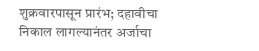शुक्रवारपासून प्रारंभ; दहावीचा निकाल लागल्यानंतर अर्जाचा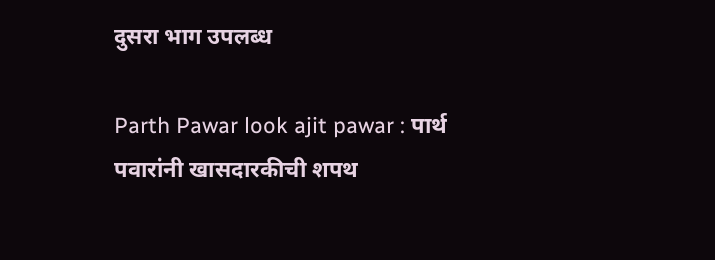दुसरा भाग उपलब्ध

Parth Pawar look ajit pawar : पार्थ पवारांनी खासदारकीची शपथ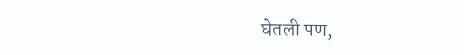घेतली पण,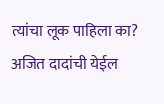त्यांचा लूक पाहिला का? अजित दादांची येईल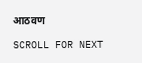आठवण

SCROLL FOR NEXT